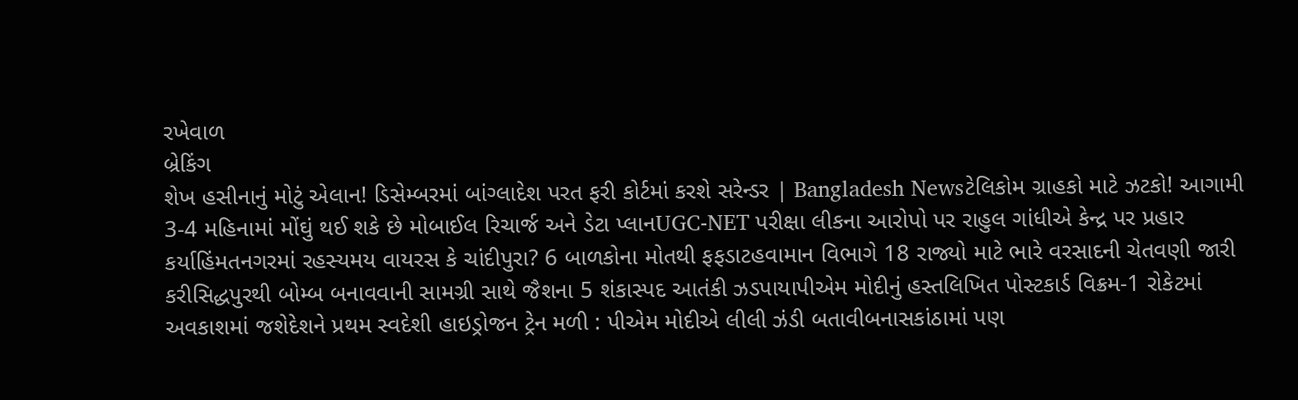રખેવાળ
બ્રેકિંગ
શેખ હસીનાનું મોટું એલાન! ડિસેમ્બરમાં બાંગ્લાદેશ પરત ફરી કોર્ટમાં કરશે સરેન્ડર | Bangladesh Newsટેલિકોમ ગ્રાહકો માટે ઝટકો! આગામી 3-4 મહિનામાં મોંઘું થઈ શકે છે મોબાઈલ રિચાર્જ અને ડેટા પ્લાનUGC-NET પરીક્ષા લીકના આરોપો પર રાહુલ ગાંધીએ કેન્દ્ર પર પ્રહાર કર્યાહિંમતનગરમાં રહસ્યમય વાયરસ કે ચાંદીપુરા? 6 બાળકોના મોતથી ફફડાટહવામાન વિભાગે 18 રાજ્યો માટે ભારે વરસાદની ચેતવણી જારી કરીસિદ્ધપુરથી બોમ્બ બનાવવાની સામગ્રી સાથે જૈશના 5 શંકાસ્પદ આતંકી ઝડપાયાપીએમ મોદીનું હસ્તલિખિત પોસ્ટકાર્ડ વિક્રમ-1 રોકેટમાં અવકાશમાં જશેદેશને પ્રથમ સ્વદેશી હાઇડ્રોજન ટ્રેન મળી : પીએમ મોદીએ લીલી ઝંડી બતાવીબનાસકાંઠામાં પણ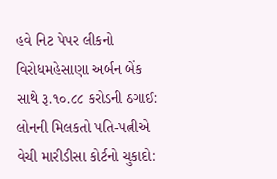હવે નિટ પેપર લીકનો વિરોધમહેસાણા અર્બન બેંક સાથે રૂ.૧૦.૮૮ કરોડની ઠગાઈ: લોનની મિલકતો પતિ-પત્નીએ વેચી મારીડીસા કોર્ટનો ચુકાદો: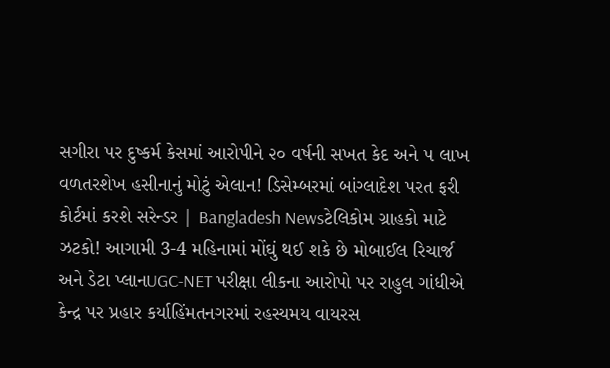સગીરા પર દુષ્કર્મ કેસમાં આરોપીને ૨૦ વર્ષની સખત કેદ અને ૫ લાખ વળતરશેખ હસીનાનું મોટું એલાન! ડિસેમ્બરમાં બાંગ્લાદેશ પરત ફરી કોર્ટમાં કરશે સરેન્ડર | Bangladesh Newsટેલિકોમ ગ્રાહકો માટે ઝટકો! આગામી 3-4 મહિનામાં મોંઘું થઈ શકે છે મોબાઈલ રિચાર્જ અને ડેટા પ્લાનUGC-NET પરીક્ષા લીકના આરોપો પર રાહુલ ગાંધીએ કેન્દ્ર પર પ્રહાર કર્યાહિંમતનગરમાં રહસ્યમય વાયરસ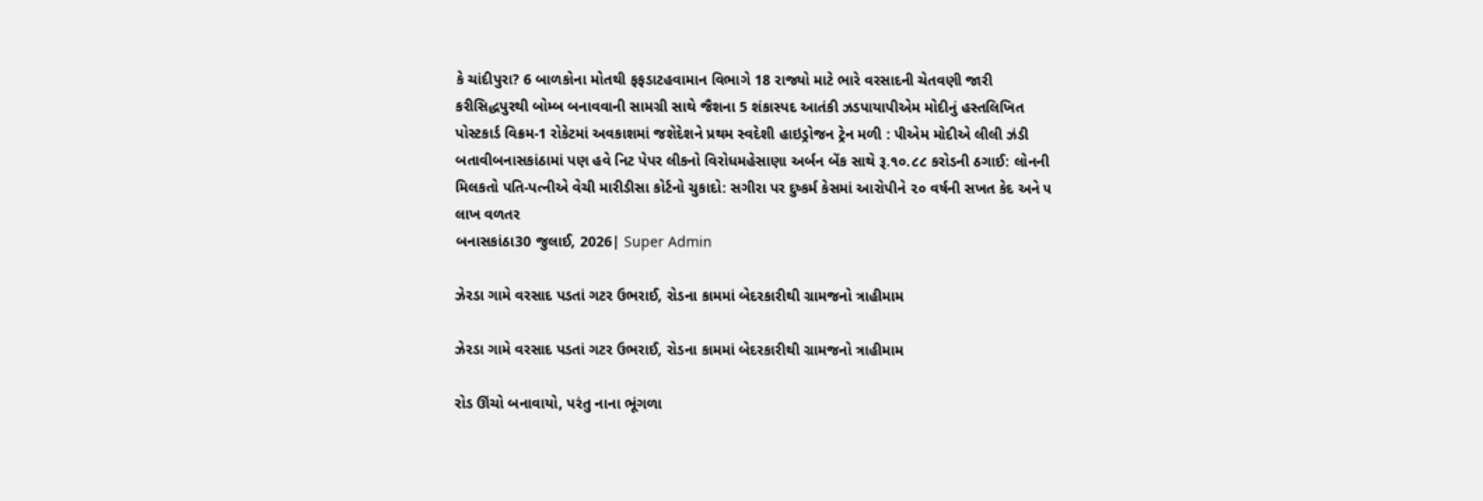કે ચાંદીપુરા? 6 બાળકોના મોતથી ફફડાટહવામાન વિભાગે 18 રાજ્યો માટે ભારે વરસાદની ચેતવણી જારી કરીસિદ્ધપુરથી બોમ્બ બનાવવાની સામગ્રી સાથે જૈશના 5 શંકાસ્પદ આતંકી ઝડપાયાપીએમ મોદીનું હસ્તલિખિત પોસ્ટકાર્ડ વિક્રમ-1 રોકેટમાં અવકાશમાં જશેદેશને પ્રથમ સ્વદેશી હાઇડ્રોજન ટ્રેન મળી : પીએમ મોદીએ લીલી ઝંડી બતાવીબનાસકાંઠામાં પણ હવે નિટ પેપર લીકનો વિરોધમહેસાણા અર્બન બેંક સાથે રૂ.૧૦.૮૮ કરોડની ઠગાઈ: લોનની મિલકતો પતિ-પત્નીએ વેચી મારીડીસા કોર્ટનો ચુકાદો: સગીરા પર દુષ્કર્મ કેસમાં આરોપીને ૨૦ વર્ષની સખત કેદ અને ૫ લાખ વળતર
બનાસકાંઠા30 જુલાઈ, 2026| Super Admin

ઝેરડા ગામે વરસાદ પડતાં ગટર ઉભરાઈ, રોડના કામમાં બેદરકારીથી ગ્રામજનો ત્રાહીમામ

ઝેરડા ગામે વરસાદ પડતાં ગટર ઉભરાઈ, રોડના કામમાં બેદરકારીથી ગ્રામજનો ત્રાહીમામ

રોડ ઊંચો બનાવાયો, પરંતુ નાના ભૂંગળા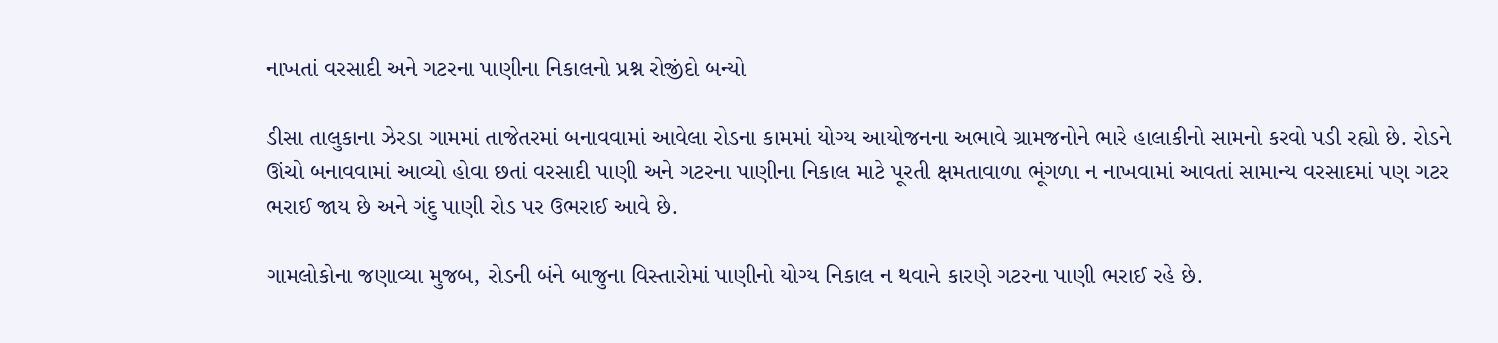નાખતાં વરસાદી અને ગટરના પાણીના નિકાલનો પ્રશ્ન રોજીંદો બન્યો

ડીસા તાલુકાના ઝેરડા ગામમાં તાજેતરમાં બનાવવામાં આવેલા રોડના કામમાં યોગ્ય આયોજનના અભાવે ગ્રામજનોને ભારે હાલાકીનો સામનો કરવો પડી રહ્યો છે. રોડને ઊંચો બનાવવામાં આવ્યો હોવા છતાં વરસાદી પાણી અને ગટરના પાણીના નિકાલ માટે પૂરતી ક્ષમતાવાળા ભૂંગળા ન નાખવામાં આવતાં સામાન્ય વરસાદમાં પણ ગટર ભરાઈ જાય છે અને ગંદુ પાણી રોડ પર ઉભરાઈ આવે છે.

ગામલોકોના જણાવ્યા મુજબ, રોડની બંને બાજુના વિસ્તારોમાં પાણીનો યોગ્ય નિકાલ ન થવાને કારણે ગટરના પાણી ભરાઈ રહે છે.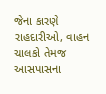જેના કારણે રાહદારીઓ, વાહન ચાલકો તેમજ આસપાસના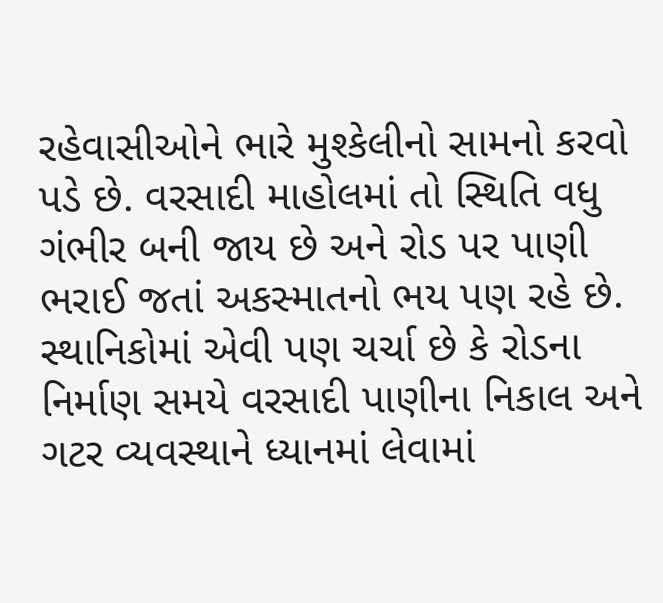રહેવાસીઓને ભારે મુશ્કેલીનો સામનો કરવો પડે છે. વરસાદી માહોલમાં તો સ્થિતિ વધુ ગંભીર બની જાય છે અને રોડ પર પાણી ભરાઈ જતાં અકસ્માતનો ભય પણ રહે છે. સ્થાનિકોમાં એવી પણ ચર્ચા છે કે રોડના નિર્માણ સમયે વરસાદી પાણીના નિકાલ અને ગટર વ્યવસ્થાને ધ્યાનમાં લેવામાં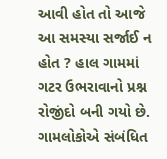આવી હોત તો આજે આ સમસ્યા સર્જાઈ ન હોત ? હાલ ગામમાં ગટર ઉભરાવાનો પ્રશ્ન રોજીંદો બની ગયો છે. ગામલોકોએ સંબંધિત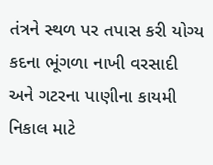તંત્રને સ્થળ પર તપાસ કરી યોગ્ય કદના ભૂંગળા નાખી વરસાદી અને ગટરના પાણીના કાયમી નિકાલ માટે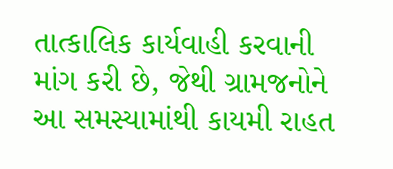તાત્કાલિક કાર્યવાહી કરવાની માંગ કરી છે, જેથી ગ્રામજનોને આ સમસ્યામાંથી કાયમી રાહત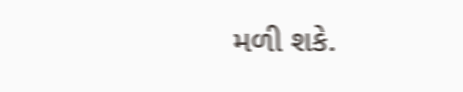મળી શકે.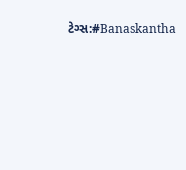ટેગ્સ:#Banaskantha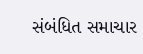સંબંધિત સમાચાર